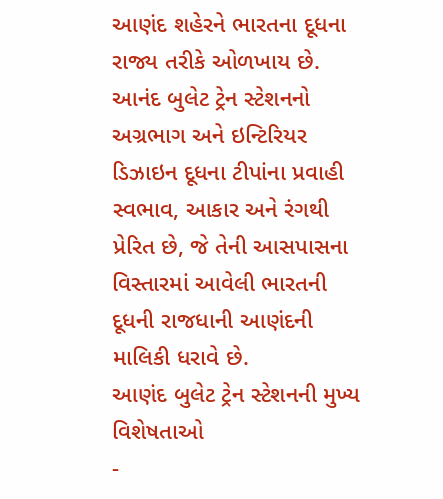આણંદ શહેરને ભારતના દૂધના રાજ્ય તરીકે ઓળખાય છે. આનંદ બુલેટ ટ્રેન સ્ટેશનનો અગ્રભાગ અને ઇન્ટિરિયર ડિઝાઇન દૂધના ટીપાંના પ્રવાહી સ્વભાવ, આકાર અને રંગથી પ્રેરિત છે, જે તેની આસપાસના વિસ્તારમાં આવેલી ભારતની દૂધની રાજધાની આણંદની માલિકી ધરાવે છે.
આણંદ બુલેટ ટ્રેન સ્ટેશનની મુખ્ય વિશેષતાઓ
-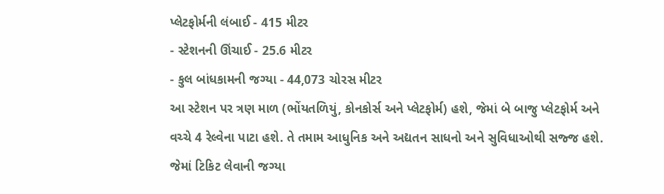પ્લેટફોર્મની લંબાઈ - 415 મીટર
- સ્ટેશનની ઊંચાઈ - 25.6 મીટર
- કુલ બાંધકામની જગ્યા - 44,073 ચોરસ મીટર
આ સ્ટેશન પર ત્રણ માળ (ભોંયતળિયું, કોનકોર્સ અને પ્લેટફોર્મ) હશે, જેમાં બે બાજુ પ્લેટફોર્મ અને વચ્ચે 4 રેલ્વેના પાટા હશે. તે તમામ આધુનિક અને અદ્યતન સાધનો અને સુવિધાઓથી સજ્જ હશે. જેમાં ટિકિટ લેવાની જગ્યા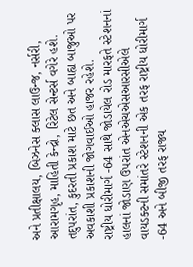અને પ્રતીક્ષાલય, બિઝનેસ ક્લાસ લાઉન્જ, નર્સરી, આરામગૃહ, માહિતી કેન્દ્રો, રિટેલ સેન્ટર્સ વગેરે હશે. તદુપરાંત, કુદરતી પ્રકાશ માટે છત અને બાહ્ય બાજુઓ પર અવકાશી પ્રકાશની જોગવાઈઓ હાજર રહેશે.
રાષ્ટ્રીય ધોરીમાર્ગ -64 સાથે જોડાયેલ રોડ મારફતે સ્ટેશનનાં હાલનાં જોડાણ ઉપરાંત એનએચએસઆરસીએલે વાયડક્ટની સમાંતરે સ્ટેશનની એક તરફ રાષ્ટ્રીય ધોરીમાર્ગ -64 અને બીજી તરફ રાજ્ય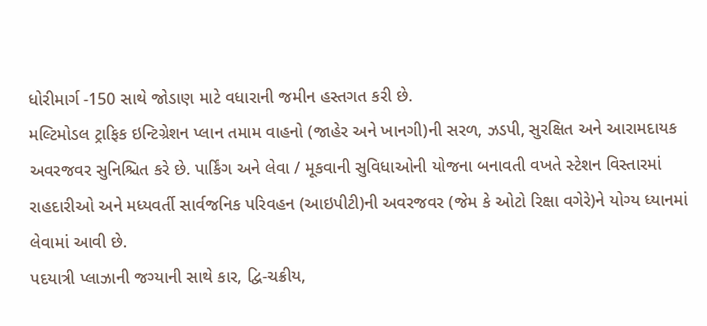ધોરીમાર્ગ -150 સાથે જોડાણ માટે વધારાની જમીન હસ્તગત કરી છે.
મલ્ટિમોડલ ટ્રાફિક ઇન્ટિગ્રેશન પ્લાન તમામ વાહનો (જાહેર અને ખાનગી)ની સરળ, ઝડપી, સુરક્ષિત અને આરામદાયક અવરજવર સુનિશ્ચિત કરે છે. પાર્કિંગ અને લેવા / મૂકવાની સુવિધાઓની યોજના બનાવતી વખતે સ્ટેશન વિસ્તારમાં રાહદારીઓ અને મધ્યવર્તી સાર્વજનિક પરિવહન (આઇપીટી)ની અવરજવર (જેમ કે ઓટો રિક્ષા વગેરે)ને યોગ્ય ધ્યાનમાં લેવામાં આવી છે.
પદયાત્રી પ્લાઝાની જગ્યાની સાથે કાર, દ્વિ-ચક્રીય,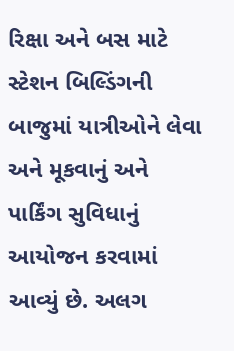રિક્ષા અને બસ માટે સ્ટેશન બિલ્ડિંગની બાજુમાં યાત્રીઓને લેવા અને મૂકવાનું અને પાર્કિંગ સુવિધાનું આયોજન કરવામાં આવ્યું છે. અલગ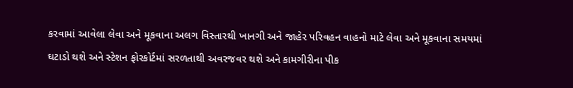કરવામાં આવેલા લેવા અને મૂકવાના અલગ વિસ્તારથી ખાનગી અને જાહેર પરિવહન વાહનો માટે લેવા અને મૂકવાના સમયમાં ઘટાડો થશે અને સ્ટેશન ફોરકોર્ટમાં સરળતાથી અવરજવર થશે અને કામગીરીના પીક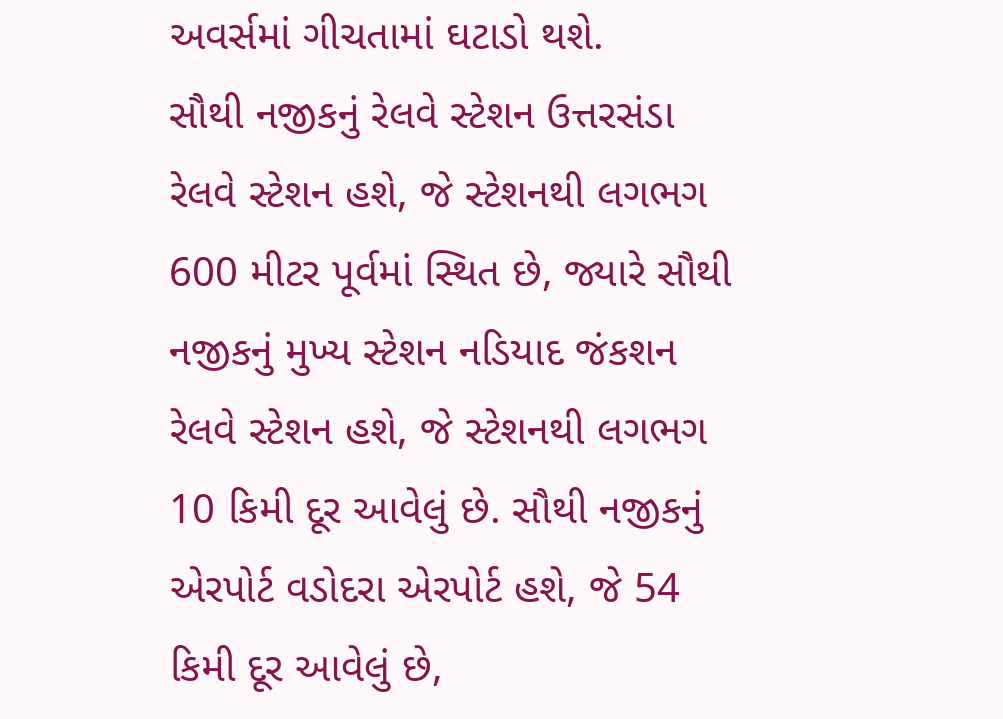અવર્સમાં ગીચતામાં ઘટાડો થશે.
સૌથી નજીકનું રેલવે સ્ટેશન ઉત્તરસંડા રેલવે સ્ટેશન હશે, જે સ્ટેશનથી લગભગ 600 મીટર પૂર્વમાં સ્થિત છે, જ્યારે સૌથી નજીકનું મુખ્ય સ્ટેશન નડિયાદ જંકશન રેલવે સ્ટેશન હશે, જે સ્ટેશનથી લગભગ 10 કિમી દૂર આવેલું છે. સૌથી નજીકનું એરપોર્ટ વડોદરા એરપોર્ટ હશે, જે 54 કિમી દૂર આવેલું છે,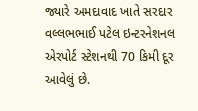જ્યારે અમદાવાદ ખાતે સરદાર વલ્લભભાઈ પટેલ ઇન્ટરનેશનલ એરપોર્ટ સ્ટેશનથી 70 કિમી દૂર આવેલું છે.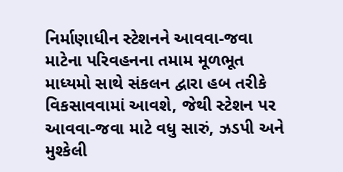નિર્માણાધીન સ્ટેશનને આવવા-જવા માટેના પરિવહનના તમામ મૂળભૂત માધ્યમો સાથે સંકલન દ્વારા હબ તરીકે વિકસાવવામાં આવશે, જેથી સ્ટેશન પર આવવા-જવા માટે વધુ સારું, ઝડપી અને મુશ્કેલી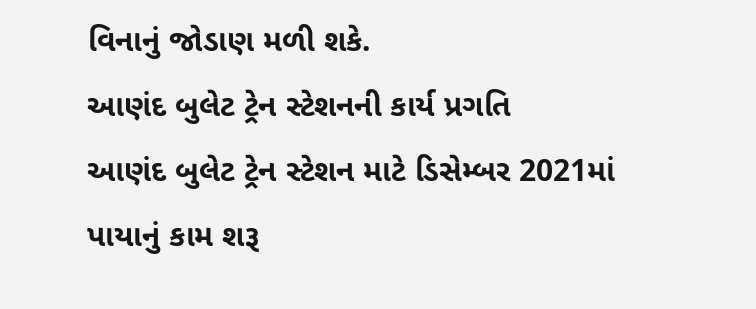વિનાનું જોડાણ મળી શકે.
આણંદ બુલેટ ટ્રેન સ્ટેશનની કાર્ય પ્રગતિ
આણંદ બુલેટ ટ્રેન સ્ટેશન માટે ડિસેમ્બર 2021માં પાયાનું કામ શરૂ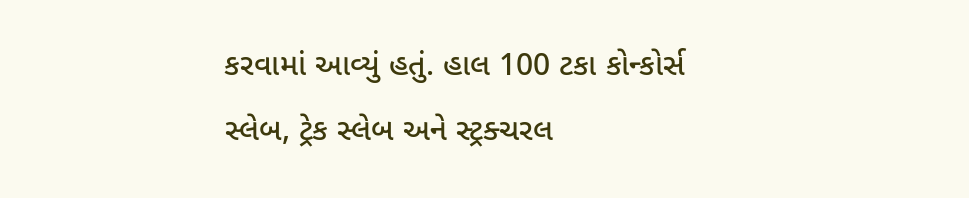કરવામાં આવ્યું હતું. હાલ 100 ટકા કોન્કોર્સ સ્લેબ, ટ્રેક સ્લેબ અને સ્ટ્રક્ચરલ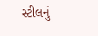સ્ટીલનું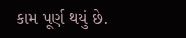કામ પૂર્ણ થયું છે.